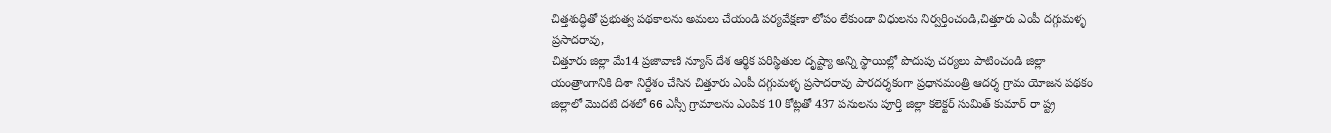చిత్తశుద్ధితో ప్రభుత్వ పథకాలను అమలు చేయండి పర్యవేక్షణా లోపం లేకుండా విధులను నిర్వర్తించండి,చిత్తూరు ఎంపీ దగ్గుమళ్ళ ప్రసాదరావు,
చిత్తూరు జిల్లా మే14 ప్రజావాణి న్యూస్ దేశ ఆర్థిక పరిస్థితుల దృష్ట్యా అన్ని స్థాయిల్లో పొదుపు చర్యలు పాటించండి జిల్లా యంత్రాంగానికి దిశా నిర్దేశం చేసిన చిత్తూరు ఎంపీ దగ్గుమళ్ళ ప్రసాదరావు పారదర్శకంగా ప్రధానమంత్రి ఆదర్శ గ్రామ యోజన పథకం జిల్లాలో మొదటి దశలో 66 ఎస్సీ గ్రామాలను ఎంపిక 10 కోట్లతో 437 పనులను పూర్తి జిల్లా కలెక్టర్ సుమిత్ కుమార్ రా ష్ట్ర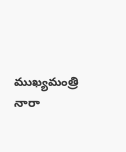ముఖ్యమంత్రి నారా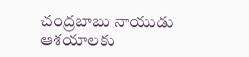చంద్రబాబు నాయుడు ఆశయాలకు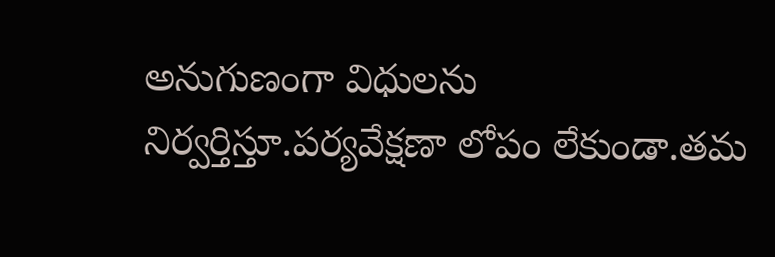అనుగుణంగా విధులను నిర్వర్తిస్తూ.పర్యవేక్షణా లోపం లేకుండా.తమ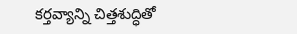కర్తవ్యాన్ని చిత్తశుద్ధితో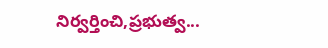నిర్వర్తించి,ప్రభుత్వ...